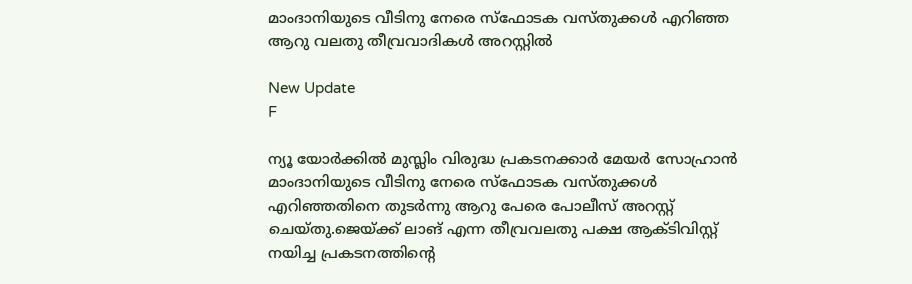മാംദാനിയുടെ വീടിനു നേരെ സ്ഫോടക വസ്തുക്കൾ എറിഞ്ഞ ആറു വലതു തീവ്രവാദികൾ അറസ്റ്റിൽ

New Update
F

ന്യൂ യോർക്കിൽ മുസ്ലിം വിരുദ്ധ പ്രകടനക്കാർ മേയർ സോഹ്രാൻ മാംദാനിയുടെ വീടിനു നേരെ സ്ഫോടക വസ്‌തുക്കൾ എറിഞ്ഞതിനെ തുടർന്നു ആറു പേരെ പോലീസ് അറസ്റ്റ് ചെയ്‌തു.ജെയ്ക്ക് ലാങ് എന്ന തീവ്രവലതു പക്ഷ ആക്ടിവിസ്റ്റ് നയിച്ച പ്രകടനത്തിന്റെ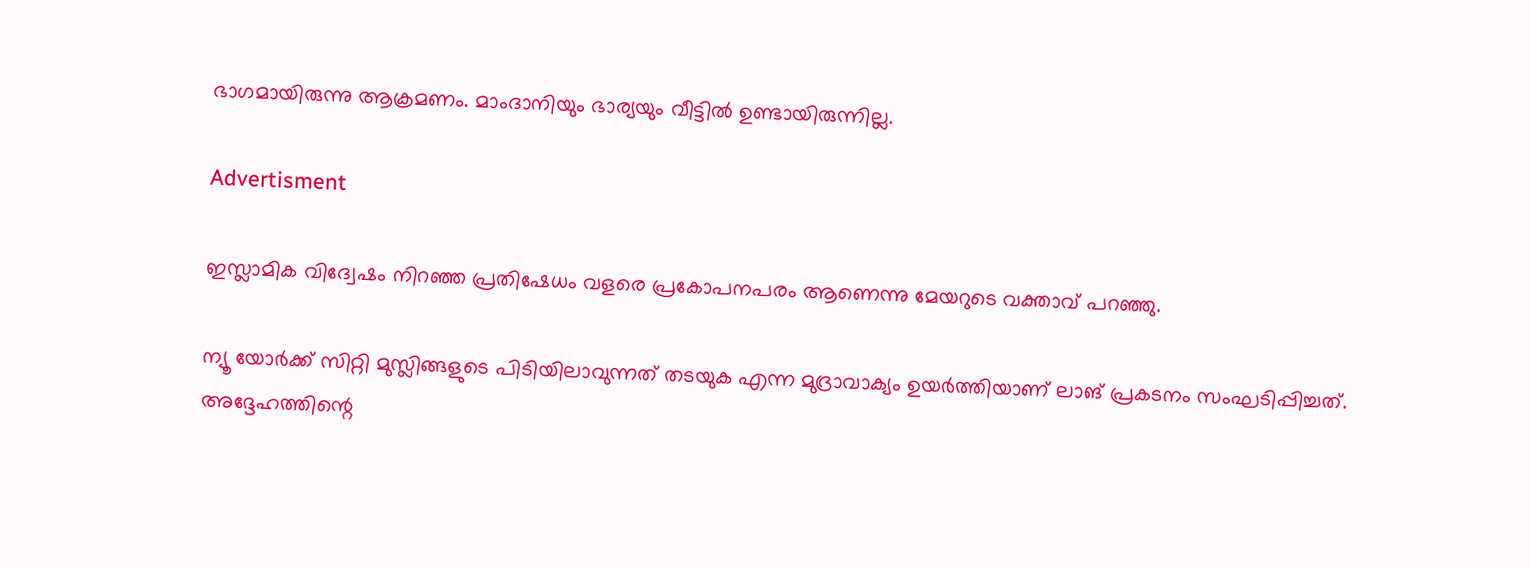ഭാഗമായിരുന്നു ആക്രമണം. മാംദാനിയും ഭാര്യയും വീട്ടിൽ ഉണ്ടായിരുന്നില്ല.

Advertisment

ഇസ്ലാമിക വിദ്വേഷം നിറഞ്ഞ പ്രതിഷേധം വളരെ പ്രകോപനപരം ആണെന്നു മേയറുടെ വക്താവ് പറഞ്ഞു.

ന്യൂ യോർക്ക് സിറ്റി മുസ്ലിങ്ങളുടെ പിടിയിലാവുന്നത് തടയുക എന്ന മുദ്രാവാക്യം ഉയർത്തിയാണ് ലാങ് പ്രകടനം സംഘടിപ്പിച്ചത്. അദ്ദേഹത്തിന്റെ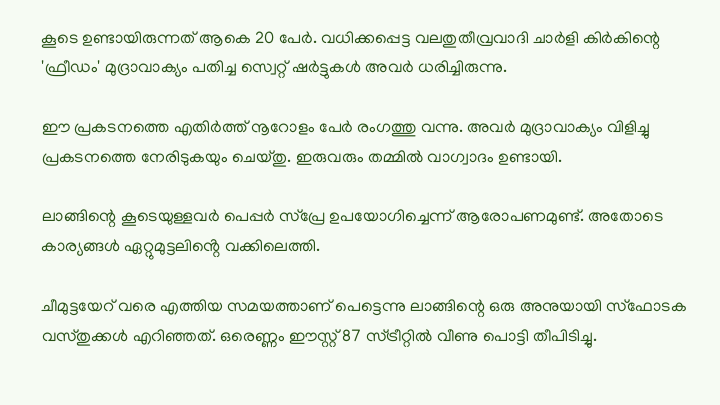കൂടെ ഉണ്ടായിരുന്നത് ആകെ 20 പേർ. വധിക്കപ്പെട്ട വലതുതീവ്രവാദി ചാർളി കിർകിന്റെ 'ഫ്രീഡം' മുദ്രാവാക്യം പതിച്ച സ്വെറ്റ് ഷർട്ടുകൾ അവർ ധരിച്ചിരുന്നു.

ഈ പ്രകടനത്തെ എതിർത്ത് നൂറോളം പേർ രംഗത്തു വന്നു. അവർ മുദ്രാവാക്യം വിളിച്ചു പ്രകടനത്തെ നേരിടുകയും ചെയ്തു. ഇരുവരും തമ്മിൽ വാഗ്വാദം ഉണ്ടായി.

ലാങ്ങിന്റെ കൂടെയുള്ളവർ പെപ്പർ സ്പ്രേ ഉപയോഗിച്ചെന്ന് ആരോപണമുണ്ട്. അതോടെ കാര്യങ്ങൾ ഏറ്റുമുട്ടലിൻ്റെ വക്കിലെത്തി.

ചീമുട്ടയേറ് വരെ എത്തിയ സമയത്താണ് പെട്ടെന്നു ലാങ്ങിന്റെ ഒരു അനുയായി സ്ഫോടക വസ്തുക്കൾ എറിഞ്ഞത്. ഒരെണ്ണം ഈസ്റ്റ് 87 സ്ട്രീറ്റിൽ വീണു പൊട്ടി തീപിടിച്ചു.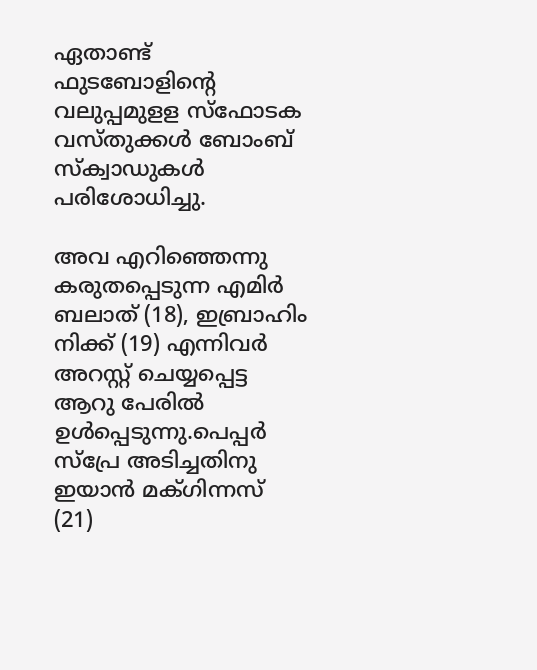ഏതാണ്ട് ഫുടബോളിന്റെ വലുപ്പമുളള സ്ഫോടക വസ്തുക്കൾ ബോംബ് സ്ക‌്വാഡുകൾ പരിശോധിച്ചു.

അവ എറിഞ്ഞെന്നു കരുതപ്പെടുന്ന എമിർ ബലാത് (18), ഇബ്രാഹിം നിക്ക് (19) എന്നിവർ അറസ്റ്റ് ചെയ്യപ്പെട്ട ആറു പേരിൽ ഉൾപ്പെടുന്നു.പെപ്പർ സ്പ്രേ അടിച്ചതിനു ഇയാൻ മക്ഗിന്നസ് (21)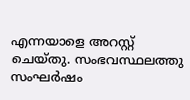എന്നയാളെ അറസ്റ്റ് ചെയ്തു. സംഭവസ്ഥലത്തു സംഘർഷം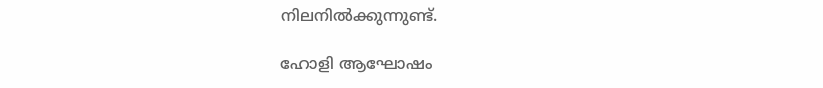നിലനിൽക്കുന്നുണ്ട്.

ഹോളി ആഘോഷം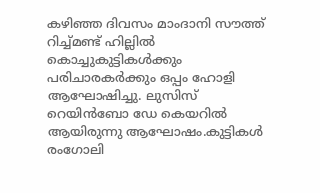കഴിഞ്ഞ ദിവസം മാംദാനി സൗത്ത് റിച്ച്മണ്ട് ഹില്ലിൽ കൊച്ചുകുട്ടികൾക്കും പരിചാരകർക്കും ഒപ്പം ഹോളി ആഘോഷിച്ചു. ലുസിസ് റെയിൻബോ ഡേ കെയറിൽ ആയിരുന്നു ആഘോഷം.കുട്ടികൾ രംഗോലി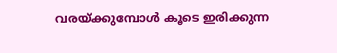വരയ്ക്കുമ്പോൾ കൂടെ ഇരിക്കുന്ന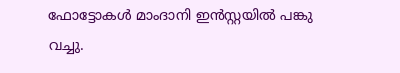ഫോട്ടോകൾ മാംദാനി ഇൻസ്റ്റയിൽ പങ്കു വച്ചു.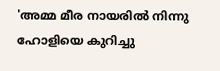'അമ്മ മീര നായരിൽ നിന്നു ഹോളിയെ കുറിച്ചു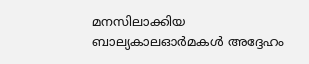മനസിലാക്കിയ ബാല്യകാലഓർമകൾ അദ്ദേഹം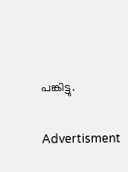പങ്കിട്ടു.

Advertisment